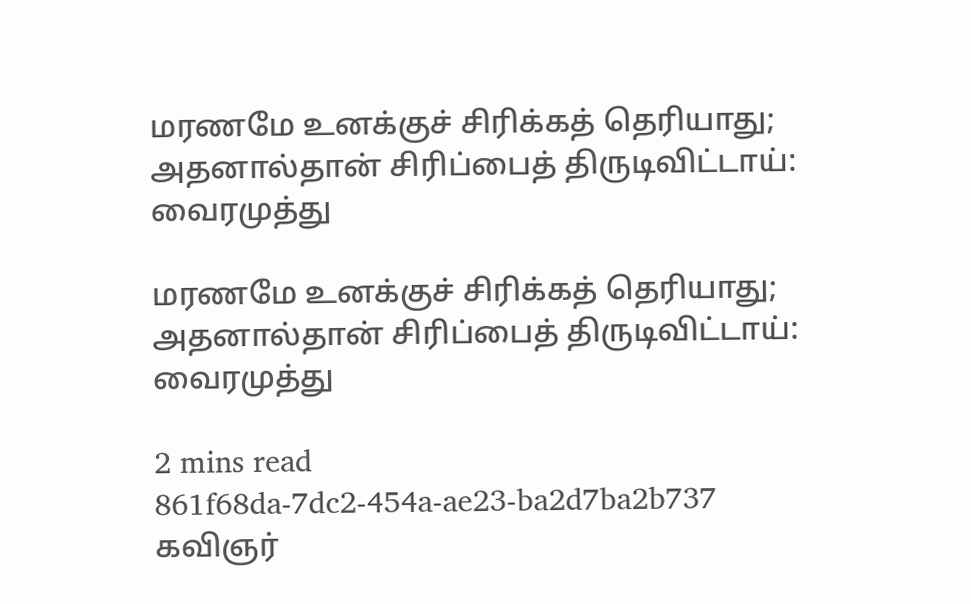மரணமே உனக்குச் சிரிக்கத் தெரியாது; அதனால்தான் சிரிப்பைத் திருடிவிட்டாய்: வைரமுத்து

மரணமே உனக்குச் சிரிக்கத் தெரியாது; அதனால்தான் சிரிப்பைத் திருடிவிட்டாய்: வைரமுத்து

2 mins read
861f68da-7dc2-454a-ae23-ba2d7ba2b737
கவிஞர்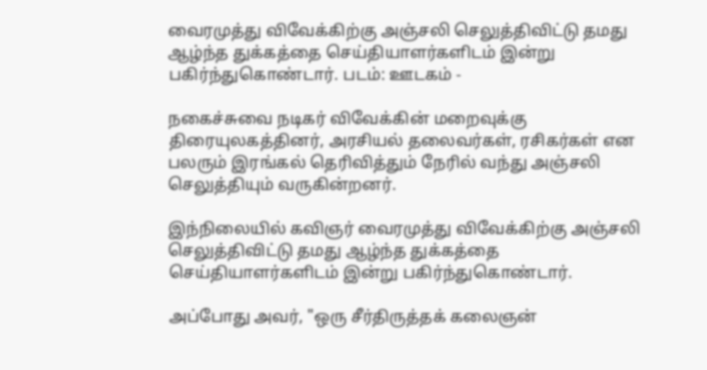வைரமுத்து விவேக்கிற்கு அஞ்சலி செலுத்திவிட்டு தமது ஆழ்ந்த துக்கத்தை செய்தியாளர்களிடம் இன்று பகிர்ந்துகொண்டார். படம்: ஊடகம் -

நகைச்சுவை நடிகர் விவேக்கின் மறைவுக்கு திரையுலகத்தினர், அரசியல் தலைவர்கள், ரசிகர்கள் என பலரும் இரங்கல் தெரிவித்தும் நேரில் வந்து அஞ்சலி செலுத்தியும் வருகின்றனர்.

இந்நிலையில் கவிஞர் வைரமுத்து விவேக்கிற்கு அஞ்சலி செலுத்திவிட்டு தமது ஆழ்ந்த துக்கத்தை செய்தியாளர்களிடம் இன்று பகிர்ந்துகொண்டார்.

அப்போது அவர், "ஒரு சீர்திருத்தக் கலைஞன்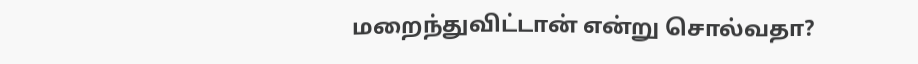மறைந்துவிட்டான் என்று சொல்வதா?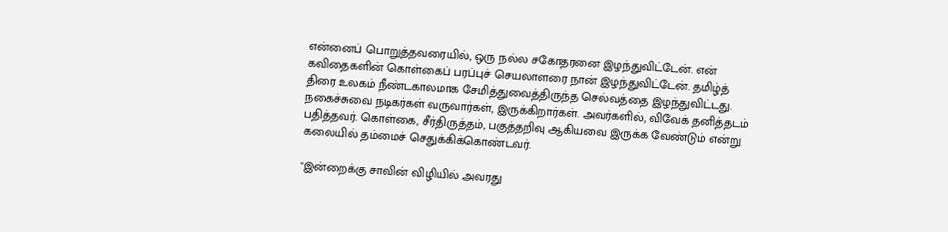என்னைப் பொறுத்தவரையில், ஒரு நல்ல சகோதரனை இழந்துவிட்டேன். என் கவிதைகளின் கொள்கைப் பரப்புச் செயலாளரை நான் இழந்துவிட்டேன். தமிழ்த் திரை உலகம் நீண்டகாலமாக சேமித்துவைத்திருந்த செல்வத்தை இழந்துவிட்டது. நகைச்சுவை நடிகர்கள் வருவார்கள், இருக்கிறார்கள். அவர்களில், விவேக் தனித்தடம் பதித்தவர். கொள்கை, சீர்திருத்தம், பகுத்தறிவு ஆகியவை இருக்க வேண்டும் என்று கலையில் தம்மைச் செதுக்கிக்கொண்டவர்.

"இன்றைக்கு சாவின் விழியில் அவரது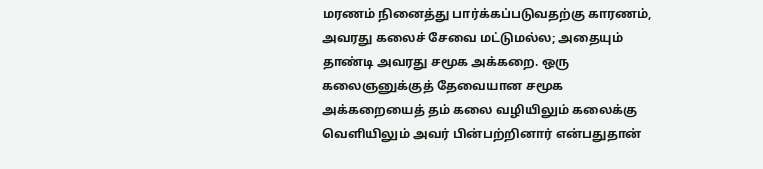மரணம் நினைத்து பார்க்கப்படுவதற்கு காரணம், அவரது கலைச் சேவை மட்டுமல்ல; அதையும் தாண்டி அவரது சமூக அக்கறை. ஒரு கலைஞனுக்குத் தேவையான சமூக அக்கறையைத் தம் கலை வழியிலும் கலைக்கு வெளியிலும் அவர் பின்பற்றினார் என்பதுதான்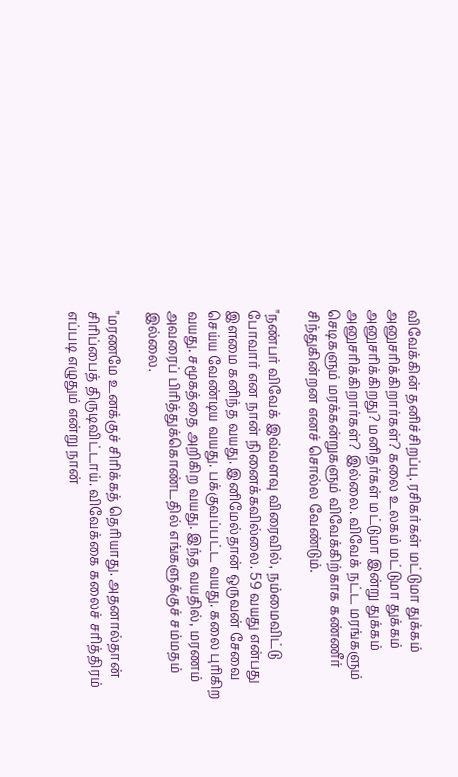விவேக்கின் தனிச்சிறப்பு. ரசிகர்கள் மட்டுமா துக்கம் அனுசரிக்கிறார்கள்? கலை உலகம் மட்டுமா துக்கம் அனுசரிக்கிறது? மனிதர்கள் மட்டுமா இன்று துக்கம் அனுசரிக்கிறார்கள்? இல்லை. விவேக் நட்ட மரங்களும் செடிகளும் மரக்கன்றுகளும் விவேக்கிற்காக கண்ணீர் சிந்துகின்றன எனச் சொல்ல வேண்டும்.

"நண்பர் விவேக் இவ்வளவு விரைவில், நம்மைவிட்டு போவார் என நான் நினைக்கவில்லை. 59 வயது என்பது இளமை கனிந்த வயது. இனிமேல்தான் ஒருவன் சேவை செய்ய வேண்டிய வயது. பக்குவப்பட்ட வயது. கலை புரிகிற வயது. சமூகத்தை அறிகிற வயது. இந்த வயதில், மரணம் அவரைப் பிரித்துக்கொண்டதில் எங்களுக்குச் சம்மதம் இல்லை.

"மரணமே உனக்குச் சிரிக்கத் தெரியாது. அதனால்தான் சிரிப்பைத் திருடிவிட்டாய். விவேக்கை கலைச் சரித்திரம் எப்படி எழுதும் என்று நான்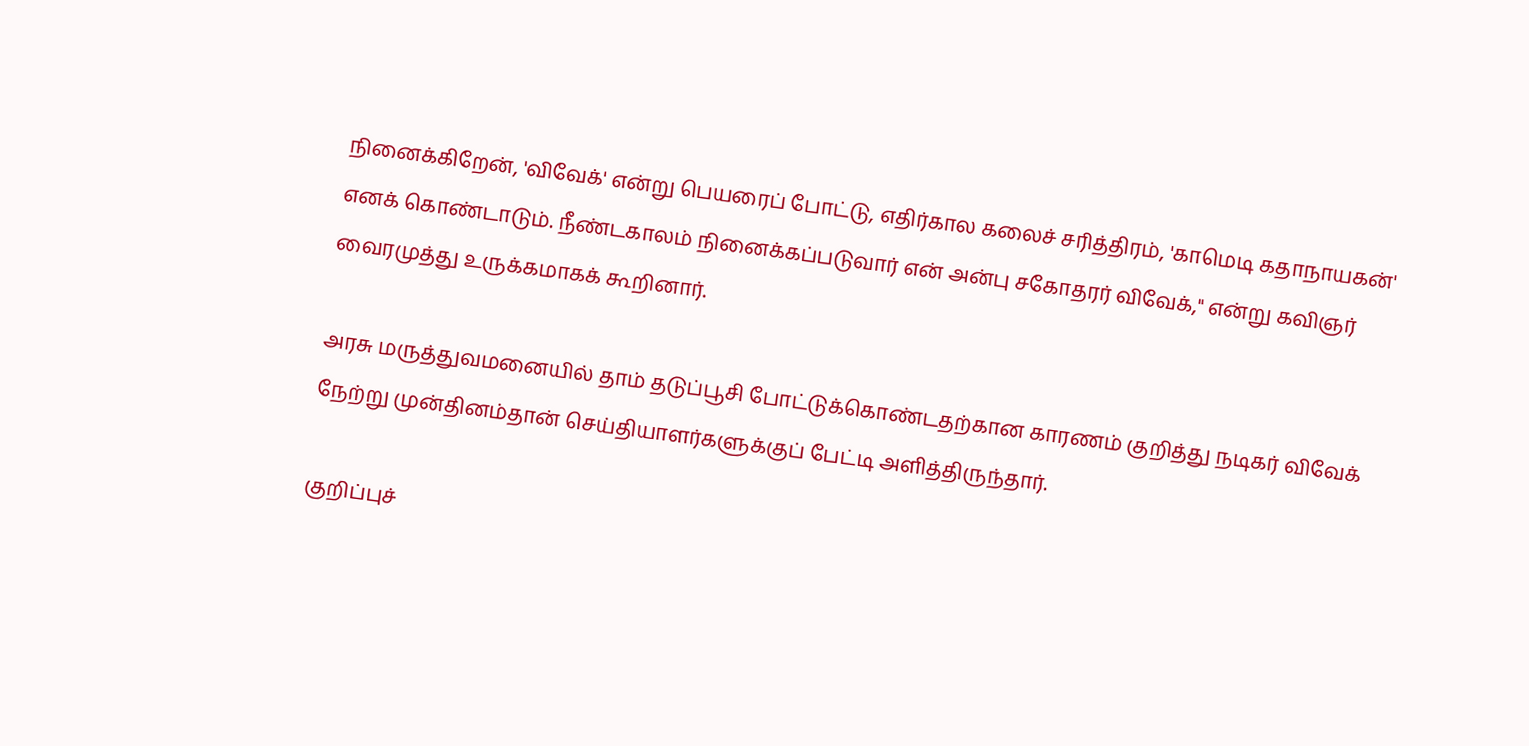நினைக்கிறேன், 'விவேக்' என்று பெயரைப் போட்டு, எதிர்கால கலைச் சரித்திரம், 'காமெடி கதாநாயகன்' எனக் கொண்டாடும். நீண்டகாலம் நினைக்கப்படுவார் என் அன்பு சகோதரர் விவேக்," என்று கவிஞர் வைரமுத்து உருக்கமாகக் கூறினார்.

அரசு மருத்துவமனையில் தாம் தடுப்பூசி போட்டுக்கொண்டதற்கான காரணம் குறித்து நடிகர் விவேக் நேற்று முன்தினம்தான் செய்தியாளர்களுக்குப் பேட்டி அளித்திருந்தார்.

குறிப்புச்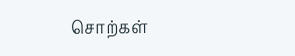சொற்கள்